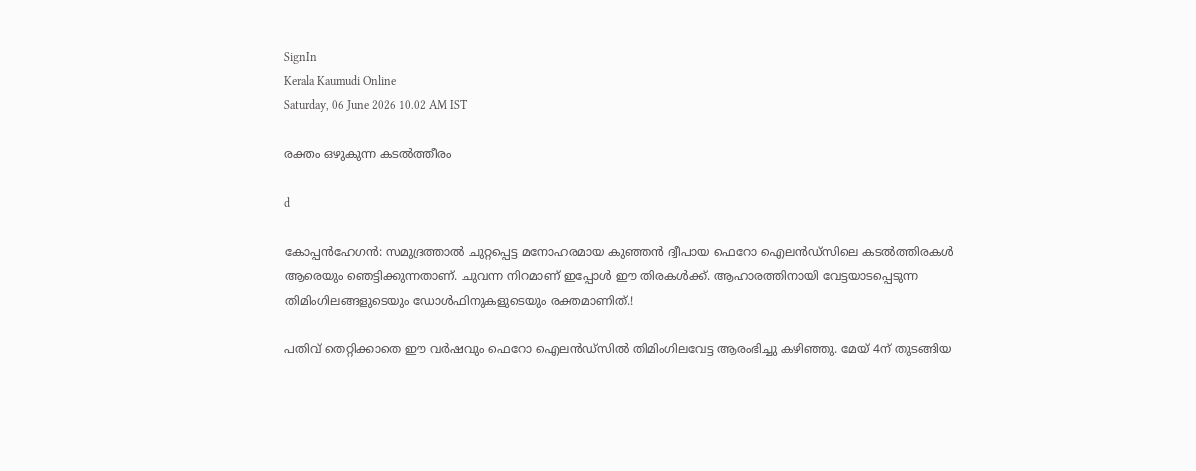SignIn
Kerala Kaumudi Online
Saturday, 06 June 2026 10.02 AM IST

രക്തം ഒഴുകുന്ന കടൽത്തീരം

d

കോപ്പൻഹേഗൻ: സമുദ്രത്താൽ ചുറ്റപ്പെട്ട മനോഹരമായ കുഞ്ഞൻ ദ്വീപായ ഫെറോ ഐലൻ‌ഡ്‌സിലെ കടൽത്തിരകൾ ആരെയും ഞെട്ടിക്കുന്നതാണ്. ചുവന്ന നിറമാണ് ഇപ്പോൾ ഈ തിരകൾക്ക്. ആഹാരത്തിനായി വേട്ടയാടപ്പെടുന്ന തിമിംഗിലങ്ങളുടെയും ഡോൾഫിനുകളുടെയും രക്തമാണിത്.!

പതിവ് തെറ്റിക്കാതെ ഈ വർഷവും ഫെറോ ഐലൻ‌ഡ്‌സിൽ തിമിംഗിലവേട്ട ആരംഭിച്ചു കഴിഞ്ഞു. മേയ് 4ന് തുടങ്ങിയ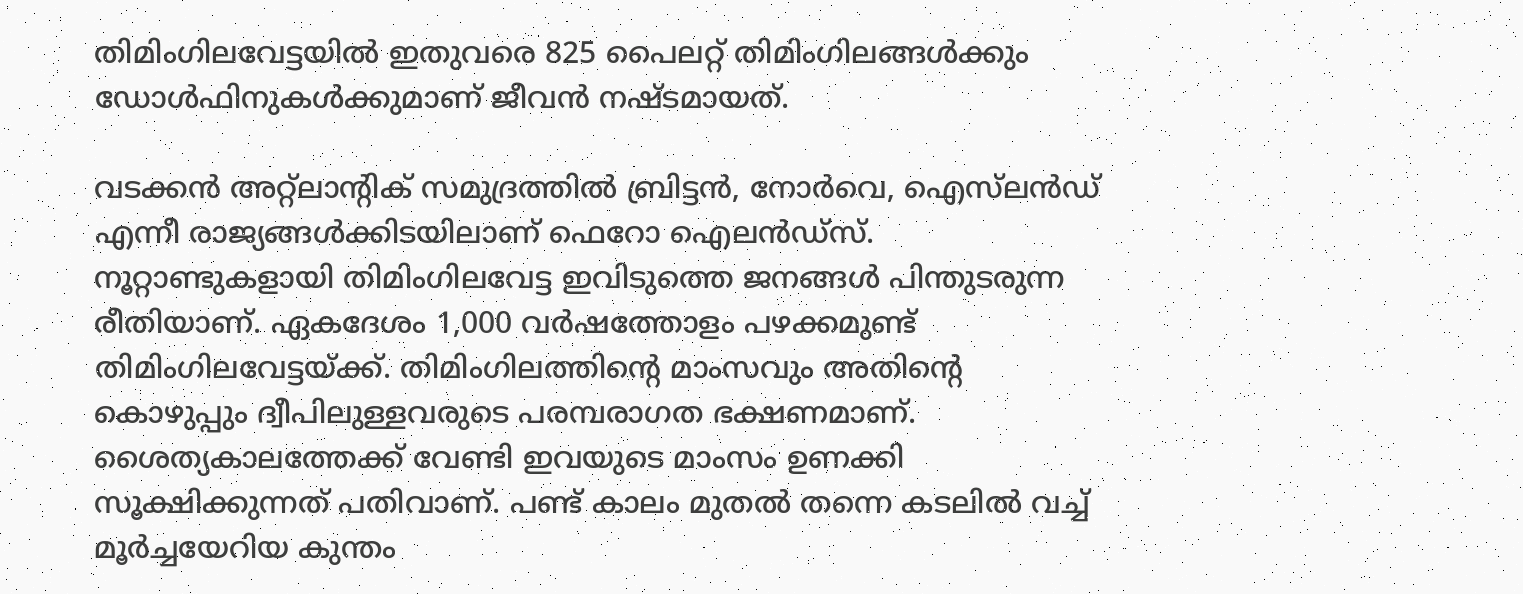തിമിംഗിലവേട്ടയിൽ ഇതുവരെ 825 പൈലറ്റ് തിമിംഗിലങ്ങൾക്കും ഡോൾഫിനുകൾക്കുമാണ് ജീവൻ നഷ്ടമായത്.

വടക്കൻ അറ്റ്ലാന്റിക് സമുദ്രത്തിൽ ബ്രിട്ടൻ, നോർവെ, ഐസ്‌ലൻഡ് എന്നീ രാജ്യങ്ങൾക്കിടയിലാണ് ഫെറോ ഐല‌ൻഡ്‌സ്. നൂറ്റാണ്ടുകളായി തിമിംഗിലവേട്ട ഇവിടുത്തെ ജനങ്ങൾ പിന്തുടരുന്ന രീതിയാണ്. ഏകദേശം 1,000 വർഷത്തോളം പഴക്കമുണ്ട് തിമിംഗിലവേട്ടയ്ക്ക്. തിമിംഗിലത്തിന്റെ മാംസവും അതിന്റെ കൊഴുപ്പും ദ്വീപിലുള്ളവരുടെ പരമ്പരാഗത ഭക്ഷണമാണ്. ശൈത്യകാലത്തേക്ക് വേണ്ടി ഇവയുടെ മാംസം ഉണക്കി സൂക്ഷിക്കുന്നത് പതിവാണ്. പണ്ട് കാലം മുതൽ തന്നെ കടലിൽ വച്ച് മൂർച്ചയേറിയ കുന്തം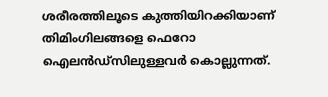ശരീരത്തിലൂടെ കുത്തിയിറക്കിയാണ് തിമിംഗിലങ്ങളെ ഫെറോ ഐലൻ‌ഡ്‌സിലുള്ളവർ കൊല്ലുന്നത്.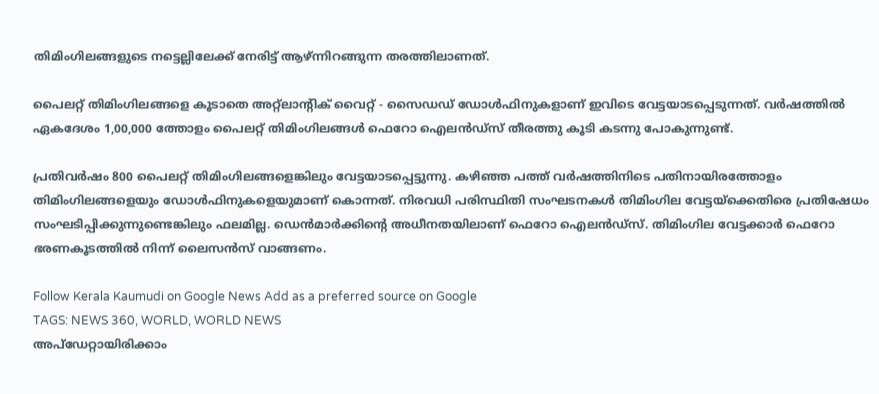തിമിംഗിലങ്ങളുടെ നട്ടെല്ലിലേക്ക് നേരിട്ട് ആഴ്ന്നിറങ്ങുന്ന തരത്തിലാണത്.

പൈലറ്റ് തിമിംഗിലങ്ങളെ കൂടാതെ അറ്റ്ലാന്റിക് വൈറ്റ് - സൈഡഡ് ഡോൾഫിനുകളാണ് ഇവിടെ വേട്ടയാടപ്പെടുന്നത്. വർഷത്തിൽ ഏകദേശം 1,00,000 ത്തോളം പൈലറ്റ് തിമിംഗിലങ്ങൾ ഫെറോ ഐലൻ‌ഡ്‌സ് തീരത്തു കൂടി കടന്നു പോകുന്നുണ്ട്.

പ്രതിവർഷം 800 പൈലറ്റ് തിമിംഗിലങ്ങളെങ്കിലും വേട്ടയാടപ്പെട്ടുന്നു. കഴിഞ്ഞ പത്ത് വർഷത്തിനിടെ പതിനായിരത്തോളം തിമിംഗിലങ്ങളെയും ഡോൾഫിനുകളെയുമാണ് കൊന്നത്. നിരവധി പരിസ്ഥിതി സംഘടനകൾ തിമിംഗില വേട്ടയ്ക്കെതിരെ പ്രതിഷേധം സംഘടിപ്പിക്കുന്നുണ്ടെങ്കിലും ഫലമില്ല. ഡെൻമാർക്കിന്റെ അധീനതയിലാണ് ഫെറോ ഐലൻഡ്‌സ്. തിമിംഗില വേട്ടക്കാർ ഫെറോ ഭരണകൂടത്തിൽ നിന്ന് ലൈസൻസ് വാങ്ങണം.

Follow Kerala Kaumudi on Google News Add as a preferred source on Google
TAGS: NEWS 360, WORLD, WORLD NEWS
അപ്ഡേറ്റായിരിക്കാം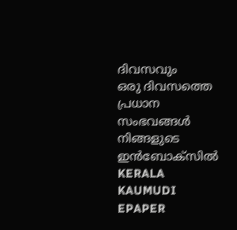ദിവസവും
ഒരു ദിവസത്തെ പ്രധാന സംഭവങ്ങൾ നിങ്ങളുടെ ഇൻബോക്സിൽ
KERALA KAUMUDI EPAPER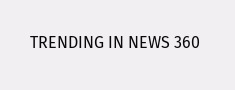TRENDING IN NEWS 360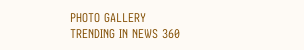PHOTO GALLERY
TRENDING IN NEWS 360